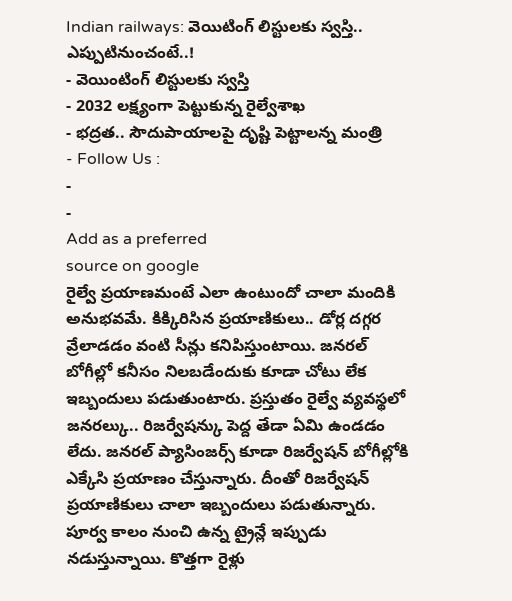Indian railways: వెయిటింగ్ లిస్టులకు స్వస్తి.. ఎప్పుటినుంచంటే..!
- వెయింటింగ్ లిస్టులకు స్వస్తి
- 2032 లక్ష్యంగా పెట్టుకున్న రైల్వేశాఖ
- భద్రత.. సౌదుపాయాలపై దృష్టి పెట్టాలన్న మంత్రి
- Follow Us :
-
-
Add as a preferred
source on google
రైల్వే ప్రయాణమంటే ఎలా ఉంటుందో చాలా మందికి అనుభవమే. కిక్కిరిసిన ప్రయాణికులు.. డోర్ల దగ్గర వ్రేలాడడం వంటి సీన్లు కనిపిస్తుంటాయి. జనరల్ బోగీల్లో కనీసం నిలబడేందుకు కూడా చోటు లేక ఇబ్బందులు పడుతుంటారు. ప్రస్తుతం రైల్వే వ్యవస్థలో జనరల్కు.. రిజర్వేషన్కు పెద్ద తేడా ఏమి ఉండడం లేదు. జనరల్ ప్యాసింజర్స్ కూడా రిజర్వేషన్ బోగీల్లోకి ఎక్కేసి ప్రయాణం చేస్తున్నారు. దీంతో రిజర్వేషన్ ప్రయాణికులు చాలా ఇబ్బందులు పడుతున్నారు. పూర్వ కాలం నుంచి ఉన్న ట్రైన్లే ఇప్పుడు నడుస్తున్నాయి. కొత్తగా రైళ్లు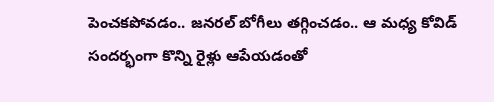పెంచకపోవడం.. జనరల్ బోగీలు తగ్గించడం.. ఆ మధ్య కోవిడ్ సందర్భంగా కొన్ని రైళ్లు ఆపేయడంతో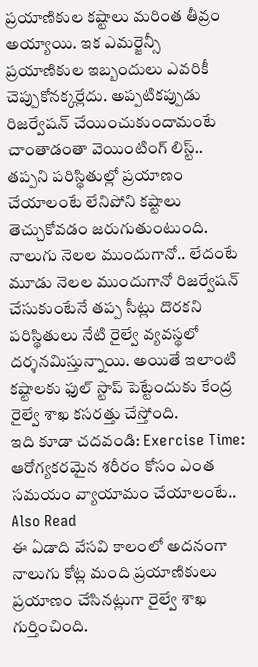ప్రయాణికుల కష్టాలు మరింత తీవ్రం అయ్యాయి. ఇక ఎమర్జెన్సీ ప్రయాణికుల ఇబ్బందులు ఎవరికీ చెప్పుకోనక్కర్లేదు. అప్పటికప్పుడు రిజర్వేషన్ చేయించుకుందామంటే చాంతాడంతా వెయింటింగ్ లిస్ట్.. తప్పని పరిస్థితుల్లో ప్రయాణం చేయాలంటే లేనిపోని కష్టాలు తెచ్చుకోవడం జరుగుతుంటుంది. నాలుగు నెలల ముందుగానో.. లేదంటే మూడు నెలల ముందుగానో రిజర్వేషన్ చేసుకుంటేనే తప్ప సీట్లు దొరకని పరిస్థితులు నేటి రైల్వే వ్యవస్థలో దర్శనమిస్తున్నాయి. అయితే ఇలాంటి కష్టాలకు ఫుల్ స్టాప్ పెట్టేందుకు కేంద్ర రైల్వే శాఖ కసరత్తు చేస్తోంది.
ఇది కూడా చదవండి: Exercise Time: ఆరోగ్యకరమైన శరీరం కోసం ఎంత సమయం వ్యాయామం చేయాలంటే..
Also Read
ఈ ఏడాది వేసవి కాలంలో అదనంగా నాలుగు కోట్ల మంది ప్రయాణికులు ప్రయాణం చేసినట్లుగా రైల్వే శాఖ గుర్తించింది.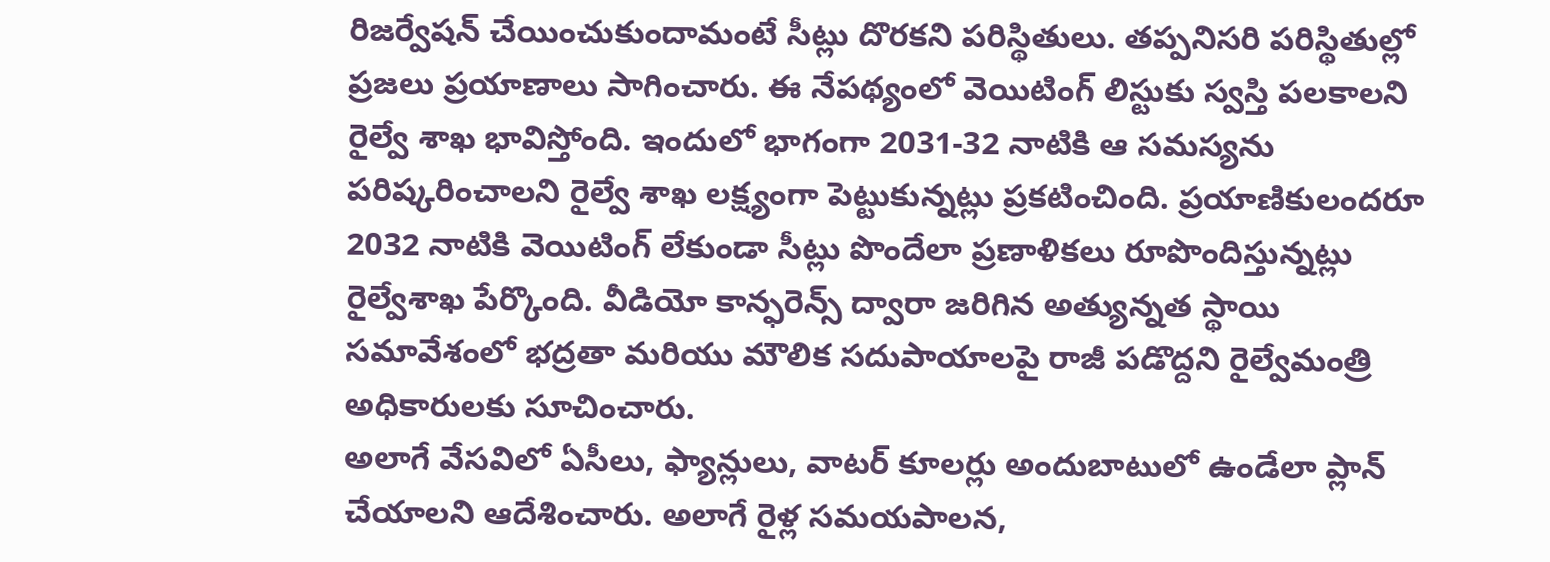రిజర్వేషన్ చేయించుకుందామంటే సీట్లు దొరకని పరిస్థితులు. తప్పనిసరి పరిస్థితుల్లో ప్రజలు ప్రయాణాలు సాగించారు. ఈ నేపథ్యంలో వెయిటింగ్ లిస్టుకు స్వస్తి పలకాలని రైల్వే శాఖ భావిస్తోంది. ఇందులో భాగంగా 2031-32 నాటికి ఆ సమస్యను పరిష్కరించాలని రైల్వే శాఖ లక్ష్యంగా పెట్టుకున్నట్లు ప్రకటించింది. ప్రయాణికులందరూ 2032 నాటికి వెయిటింగ్ లేకుండా సీట్లు పొందేలా ప్రణాళికలు రూపొందిస్తున్నట్లు రైల్వేశాఖ పేర్కొంది. వీడియో కాన్ఫరెన్స్ ద్వారా జరిగిన అత్యున్నత స్థాయి సమావేశంలో భద్రతా మరియు మౌలిక సదుపాయాలపై రాజీ పడొద్దని రైల్వేమంత్రి అధికారులకు సూచించారు.
అలాగే వేసవిలో ఏసీలు, ఫ్యాన్లులు, వాటర్ కూలర్లు అందుబాటులో ఉండేలా ప్లాన్ చేయాలని ఆదేశించారు. అలాగే రైళ్ల సమయపాలన,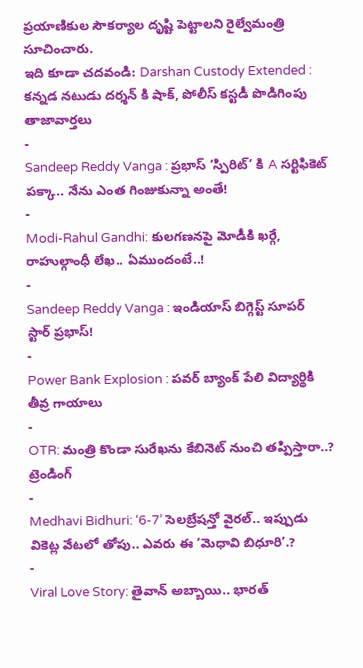ప్రయాణికుల సౌకర్యాల దృష్టి పెట్టాలని రైల్వేమంత్రి సూచించారు.
ఇది కూడా చదవండి: Darshan Custody Extended : కన్నడ నటుడు దర్శన్ కి షాక్, పోలీస్ కస్టడీ పొడిగింపు
తాజావార్తలు
-
Sandeep Reddy Vanga : ప్రభాస్ ‘స్పిరిట్’ కి A సర్టిఫికెట్ పక్కా.. నేను ఎంత గింజుకున్నా అంతే!
-
Modi-Rahul Gandhi: కులగణనపై మోడీకి ఖర్గే, రాహుల్గాంధీ లేఖ.. ఏముందంటే..!
-
Sandeep Reddy Vanga : ఇండియాస్ బిగ్గెస్ట్ సూపర్ స్టార్ ప్రభాస్!
-
Power Bank Explosion : పవర్ బ్యాంక్ పేలి విద్యార్థికి తీవ్ర గాయాలు
-
OTR: మంత్రి కొండా సురేఖను కేబినెట్ నుంచి తప్పిస్తారా..?
ట్రెండింగ్
-
Medhavi Bidhuri: ‘6-7’ సెలబ్రేషన్తో వైరల్.. ఇప్పుడు వికెట్ల వేటలో తోపు.. ఎవరు ఈ ‘మెధావి బిధూరి’.?
-
Viral Love Story: తైవాన్ అబ్బాయి.. భారత్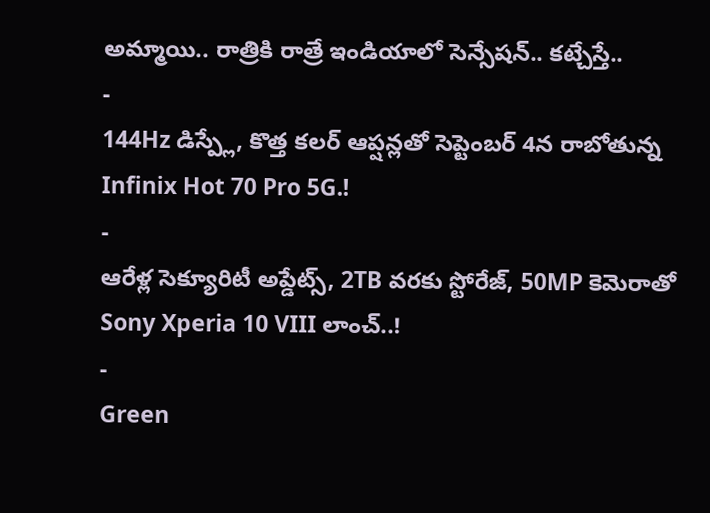అమ్మాయి.. రాత్రికి రాత్రే ఇండియాలో సెన్సేషన్.. కట్చేస్తే..
-
144Hz డిస్ప్లే, కొత్త కలర్ ఆప్షన్లతో సెప్టెంబర్ 4న రాబోతున్న Infinix Hot 70 Pro 5G.!
-
ఆరేళ్ల సెక్యూరిటీ అప్డేట్స్, 2TB వరకు స్టోరేజ్, 50MP కెమెరాతో Sony Xperia 10 VIII లాంచ్..!
-
Green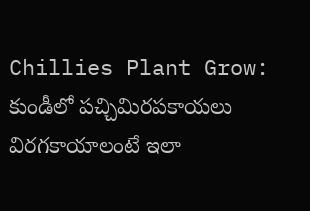Chillies Plant Grow: కుండీలో పచ్చిమిరపకాయలు విరగకాయాలంటే ఇలా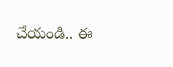చేయండి.. ఈ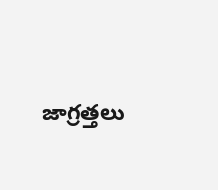జాగ్రత్తలు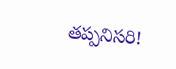తప్పనిసరి!